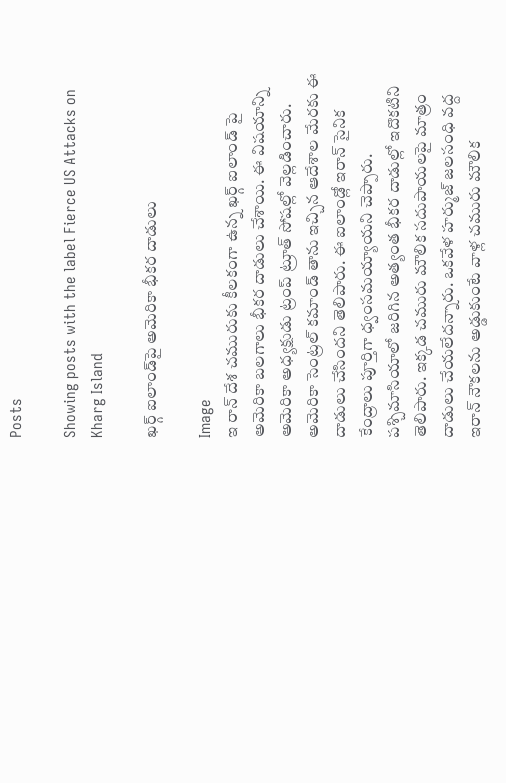Posts

Showing posts with the label Fierce US Attacks on Kharg Island

ఖర్గ్‌ ఐలాండ్‌పై అమెరికా భీకర దాడులు

Image
ఇ రాన్ దేశ చమురుకు కీలకంగా ఉన్న ఖర్గ్ ఐలాండ్ పై  అమెరికా బలగాలు భీకర దాడులు చేశాయి. ఈ విషయాన్ని అమెరికా అధ్యక్షుడు ట్రంప్ ట్రూత్ సోషల్లో వెల్లడించారు. అమెరికా సెంట్రల్ కమాండ్ తాను ఇచ్చిన ఆదేశాల మేరకు ఈ దాడులు చేసిందని తెలిపారు. ఈ ఐలాండ్లో ఇరాన్ సైనిక కేంద్రాలు పూర్తిగా ధ్వంసమయ్యాయని చెప్పారు. పశ్చిమాసియాలో జరిగిన అత్యంత భీకర దాడుల్లో ఇదొకటిని తెలిపారు. ఇక్కడ చమురు మౌలిక సదుపాయలపై మాత్రం దాడులు చేయలేదన్నారు. ఒకవేళ హర్ముజ్ జలసంధి వద్ద ఇరాన్ నౌకలను అడ్డుకుంటే వాళ్ల చమురు మౌలిక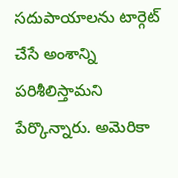సదుపాయాలను టార్గెట్ చేసే అంశాన్ని పరిశీలిస్తామని పేర్కొన్నారు. అమెరికా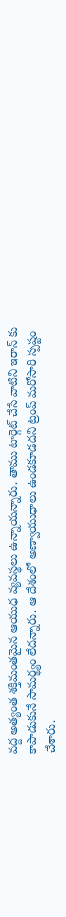వద్ద అత్యంత శక్తిమంతమైన ఆయుధ వ్యవస్థలు ఉన్నాయన్నారు. తాము టార్గెట్ చేసే వాటిని ఇరాన్ కు కాపాడుకునే సామర్థ్యం లేదన్నారు. ఆ దేశంలో అణ్వాయుధాలు ఉండకూడదని ట్రంప్ మరోసారి స్పష్టం చేశారు.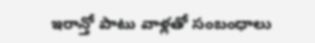ఇరాన్తో పాటు వాళ్లతో సంబంధాలు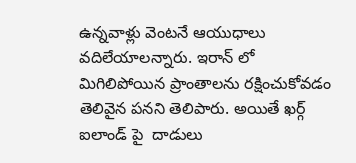ఉన్నవాళ్లు వెంటనే ఆయుధాలు వదిలేయాలన్నారు. ఇరాన్ లో  మిగిలిపోయిన ప్రాంతాలను రక్షించుకోవడం తెలివైన పనని తెలిపారు. అయితే ఖర్గ్ ఐలాండ్ పై  దాడులు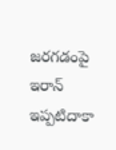జరగడంపై ఇరాన్ ఇప్పటిదాకా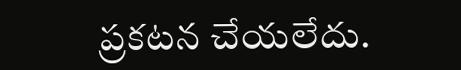ప్రకటన చేయలేదు.